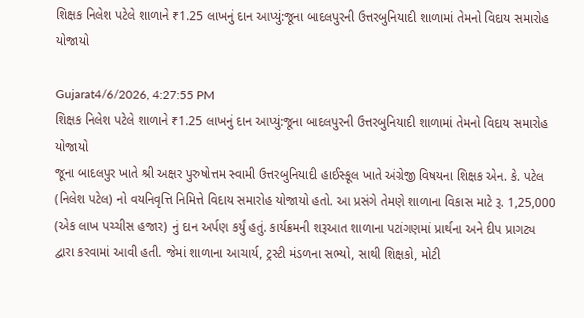શિક્ષક નિલેશ પટેલે શાળાને ₹1.25 લાખનું દાન આપ્યું:જૂના બાદલપુરની ઉત્તરબુનિયાદી શાળામાં તેમનો વિદાય સમારોહ યોજાયો

Gujarat4/6/2026, 4:27:55 PM
શિક્ષક નિલેશ પટેલે શાળાને ₹1.25 લાખનું દાન આપ્યું:જૂના બાદલપુરની ઉત્તરબુનિયાદી શાળામાં તેમનો વિદાય સમારોહ યોજાયો
જૂના બાદલપુર ખાતે શ્રી અક્ષર પુરુષોત્તમ સ્વામી ઉત્તરબુનિયાદી હાઈસ્કૂલ ખાતે અંગ્રેજી વિષયના શિક્ષક એન. કે. પટેલ (નિલેશ પટેલ) નો વયનિવૃત્તિ નિમિત્તે વિદાય સમારોહ યોજાયો હતો. આ પ્રસંગે તેમણે શાળાના વિકાસ માટે રૂ. 1,25,000 (એક લાખ પચ્ચીસ હજાર) નું દાન અર્પણ કર્યું હતું. કાર્યક્રમની શરૂઆત શાળાના પટાંગણમાં પ્રાર્થના અને દીપ પ્રાગટ્ય દ્વારા કરવામાં આવી હતી. જેમાં શાળાના આચાર્ય, ટ્રસ્ટી મંડળના સભ્યો, સાથી શિક્ષકો, મોટી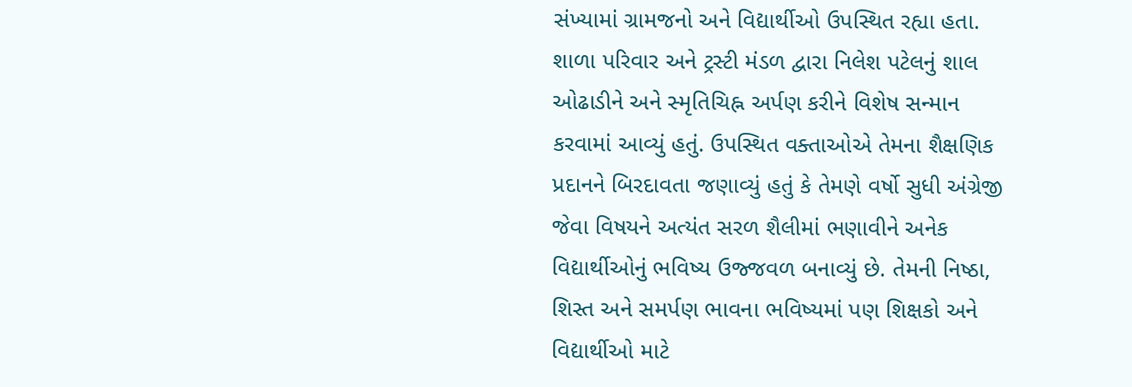સંખ્યામાં ગ્રામજનો અને વિદ્યાર્થીઓ ઉપસ્થિત રહ્યા હતા. શાળા પરિવાર અને ટ્રસ્ટી મંડળ દ્વારા નિલેશ પટેલનું શાલ ઓઢાડીને અને સ્મૃતિચિહ્ન અર્પણ કરીને વિશેષ સન્માન કરવામાં આવ્યું હતું. ઉપસ્થિત વક્તાઓએ તેમના શૈક્ષણિક પ્રદાનને બિરદાવતા જણાવ્યું હતું કે તેમણે વર્ષો સુધી અંગ્રેજી જેવા વિષયને અત્યંત સરળ શૈલીમાં ભણાવીને અનેક વિદ્યાર્થીઓનું ભવિષ્ય ઉજ્જવળ બનાવ્યું છે. તેમની નિષ્ઠા, શિસ્ત અને સમર્પણ ભાવના ભવિષ્યમાં પણ શિક્ષકો અને વિદ્યાર્થીઓ માટે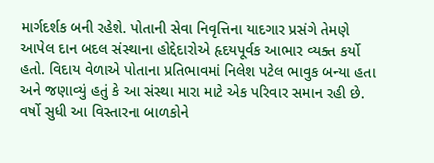માર્ગદર્શક બની રહેશે. પોતાની સેવા નિવૃત્તિના યાદગાર પ્રસંગે તેમણે આપેલ દાન બદલ સંસ્થાના હોદ્દેદારોએ હૃદયપૂર્વક આભાર વ્યક્ત કર્યો હતો. વિદાય વેળાએ પોતાના પ્રતિભાવમાં નિલેશ પટેલ ભાવુક બન્યા હતા અને જણાવ્યું હતું કે આ સંસ્થા મારા માટે એક પરિવાર સમાન રહી છે. વર્ષો સુધી આ વિસ્તારના બાળકોને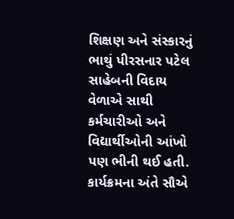શિક્ષણ અને સંસ્કારનું ભાથું પીરસનાર પટેલ સાહેબની વિદાય વેળાએ સાથી કર્મચારીઓ અને વિદ્યાર્થીઓની આંખો પણ ભીની થઈ હતી. કાર્યક્રમના અંતે સૌએ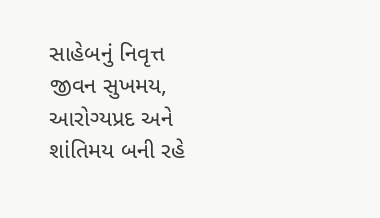સાહેબનું નિવૃત્ત જીવન સુખમય, આરોગ્યપ્રદ અને શાંતિમય બની રહે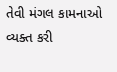તેવી મંગલ કામનાઓ વ્યક્ત કરી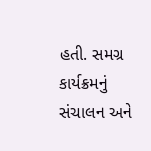હતી. સમગ્ર કાર્યક્રમનું સંચાલન અને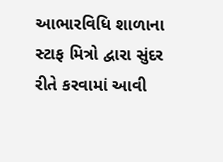આભારવિધિ શાળાના સ્ટાફ મિત્રો દ્વારા સુંદર રીતે કરવામાં આવી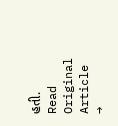હતી.
Read Original Article →